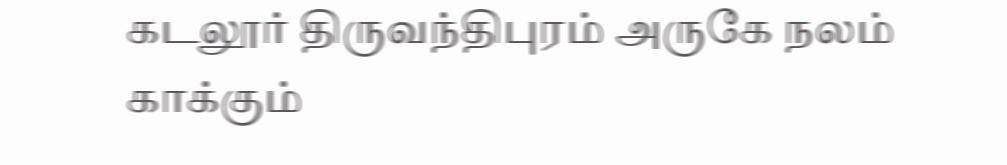கடலூர் திருவந்திபுரம் அருகே நலம் காக்கும்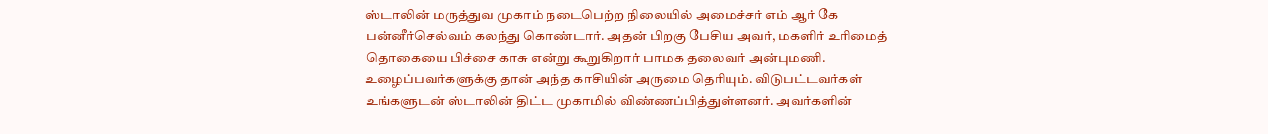ஸ்டாலின் மருத்துவ முகாம் நடைபெற்ற நிலையில் அமைச்சர் எம் ஆர் கே பன்னீர்செல்வம் கலந்து கொண்டார். அதன் பிறகு பேசிய அவர், மகளிர் உரிமைத் தொகையை பிச்சை காசு என்று கூறுகிறார் பாமக தலைவர் அன்புமணி. உழைப்பவர்களுக்கு தான் அந்த காசியின் அருமை தெரியும். விடுபட்டவர்கள் உங்களுடன் ஸ்டாலின் திட்ட முகாமில் விண்ணப்பித்துள்ளனர். அவர்களின்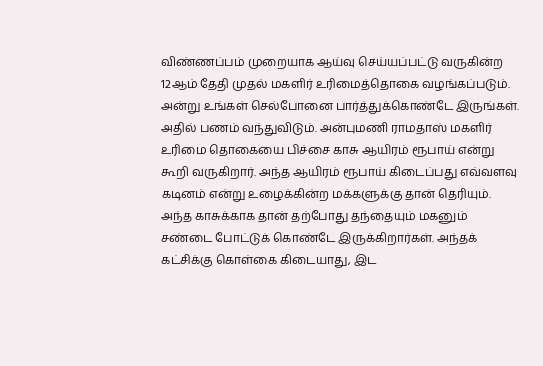விண்ணப்பம் முறையாக ஆய்வு செய்யப்பட்டு வருகின்ற 12ஆம் தேதி முதல் மகளிர் உரிமைத்தொகை வழங்கப்படும். அன்று உங்கள் செல்போனை பார்த்துக்கொண்டே இருங்கள்.
அதில் பணம் வந்துவிடும். அன்புமணி ராமதாஸ் மகளிர் உரிமை தொகையை பிச்சை காசு ஆயிரம் ரூபாய் என்று கூறி வருகிறார். அந்த ஆயிரம் ரூபாய் கிடைப்பது எவ்வளவு கடினம் என்று உழைக்கின்ற மக்களுக்கு தான் தெரியும். அந்த காசுக்காக தான் தற்போது தந்தையும் மகனும் சண்டை போட்டுக் கொண்டே இருக்கிறார்கள். அந்தக் கட்சிக்கு கொள்கை கிடையாது, இட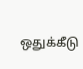ஒதுக்கீடு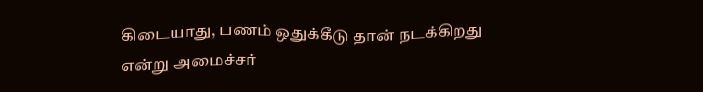கிடையாது, பணம் ஒதுக்கீடு தான் நடக்கிறது என்று அமைச்சர்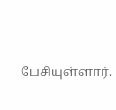பேசியுள்ளார்.